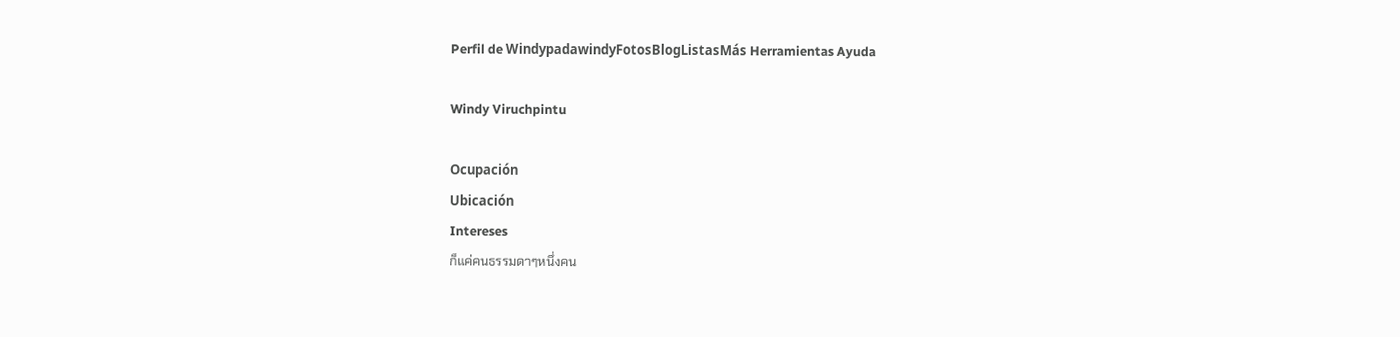Perfil de WindypadawindyFotosBlogListasMás Herramientas Ayuda

Windy Viruchpintu

Ocupación
Ubicación
Intereses
ก็แค่คนธรรมดาๆหนึ่งคน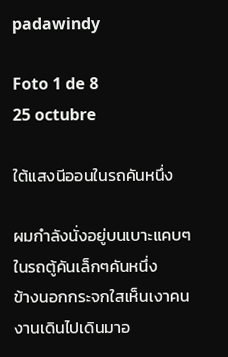padawindy

Foto 1 de 8
25 octubre

ใต้แสงนีออนในรถคันหนึ่ง

ผมกำลังนั่งอยู่บนเบาะแคบๆในรถตู้คันเล็กๆคันหนึ่ง
ข้างนอกกระจกใสเห็นเงาคนงานเดินไปเดินมาอ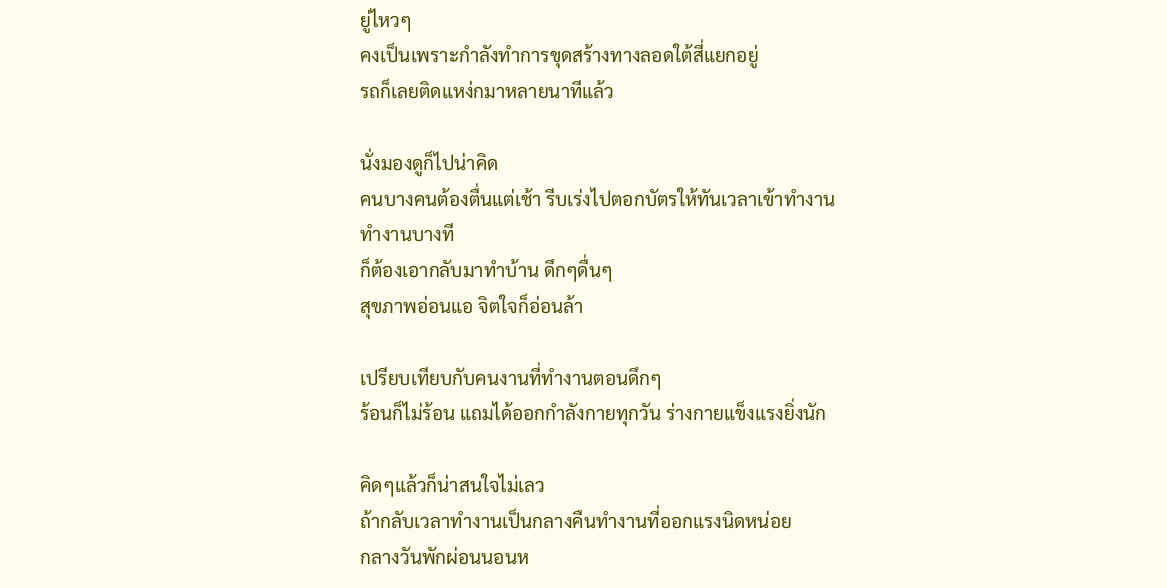ยู่ไหวๆ
คงเป็นเพราะกำลังทำการขุดสร้างทางลอดใต้สี่แยกอยู่
รถก็เลยติดแหง่กมาหลายนาทีแล้ว

นั่งมองดูก็ไปน่าคิด
คนบางคนต้องตื่นแต่เช้า รีบเร่งไปตอกบัตรให้ทันเวลาเข้าทำงาน
ทำงานบางที
ก็ต้องเอากลับมาทำบ้าน ดึกๆดื่นๆ
สุขภาพอ่อนแอ จิตใจก็อ่อนล้า

เปรียบเทียบกับคนงานที่ทำงานตอนดึกๆ
ร้อนก็ไม่ร้อน แถมได้ออกกำลังกายทุกวัน ร่างกายแข็งแรงยิ่งนัก

คิดๆแล้วก็น่าสนใจไม่เลว
ถ้ากลับเวลาทำงานเป็นกลางคืนทำงานที่ออกแรงนิดหน่อย
กลางวันพักผ่อนนอนห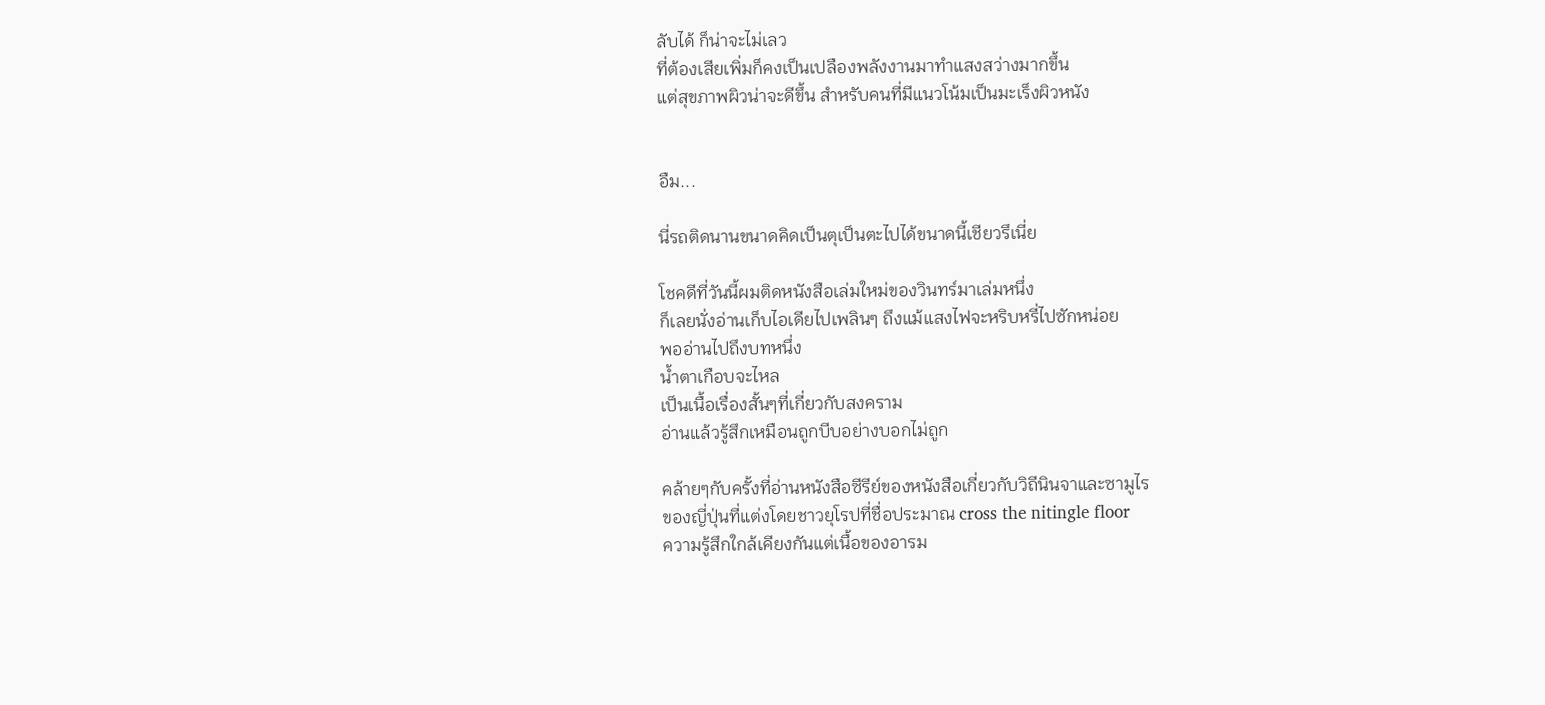ลับได้ ก็น่าจะไม่เลว
ที่ต้องเสียเพิ่มก็คงเป็นเปลืองพลังงานมาทำแสงสว่างมากขึ้น
แต่สุขภาพผิวน่าจะดีขึ้น สำหรับคนที่มีแนวโน้มเป็นมะเร็งผิวหนัง


อืม...

นี่รถติดนานขนาดคิดเป็นตุเป็นตะไปได้ขนาดนี้เชียวรึเนี่ย

โชคดีที่วันนี้ผมติดหนังสือเล่มใหม่ของวินทร์มาเล่มหนึ่ง
ก็เลยนั่งอ่านเก็บไอเดียไปเพลินๆ ถึงแม้แสงไฟจะหริบหรี่ไปซักหน่อย
พออ่านไปถึงบทหนึ่ง
น้ำตาเกือบจะไหล
เป็นเนื้อเรื่องสั้นๆที่เกี่ยวกับสงคราม
อ่านแล้วรู้สึกเหมือนถูกบีบอย่างบอกไม่ถูก

คล้ายๆกับครั้งที่อ่านหนังสือซีรีย์ของหนังสือเกี่ยวกับวิถีนินจาและซามูไร
ของญี่ปุ่นที่แต่งโดยชาวยุโรปที่ชื่อประมาณ cross the nitingle floor
ความรู้สึกใกล้เคียงกันแต่เนื้อของอารม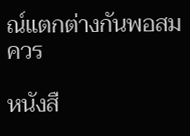ณ์แตกต่างกันพอสมควร

หนังสื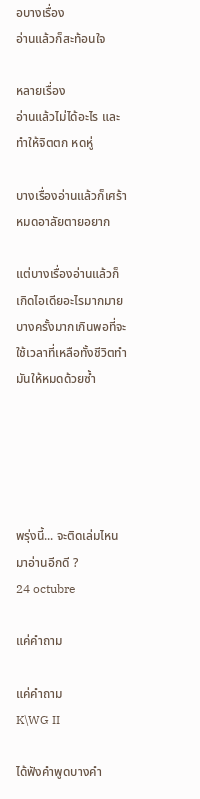อบางเรื่อง
อ่านแล้วก็สะท้อนใจ

หลายเรื่อง
อ่านแล้วไม่ได้อะไร และทำให้จิตตก หดหู่

บางเรื่องอ่านแล้วก็เศร้าหมดอาลัยตายอยาก

แต่บางเรื่องอ่านแล้วก็เกิดไอเดียอะไรมากมาย
บางครั้งมากเกินพอที่จะใช้เวลาที่เหลือทั้งชีวิตทำมันให้หมดด้วยซ้ำ





พรุ่งนี้... จะติดเล่มไหนมาอ่านอีกดี ?
24 octubre

แค่คำถาม

แค่คำถาม
K\WG II

ได้ฟังคำพูดบางคำ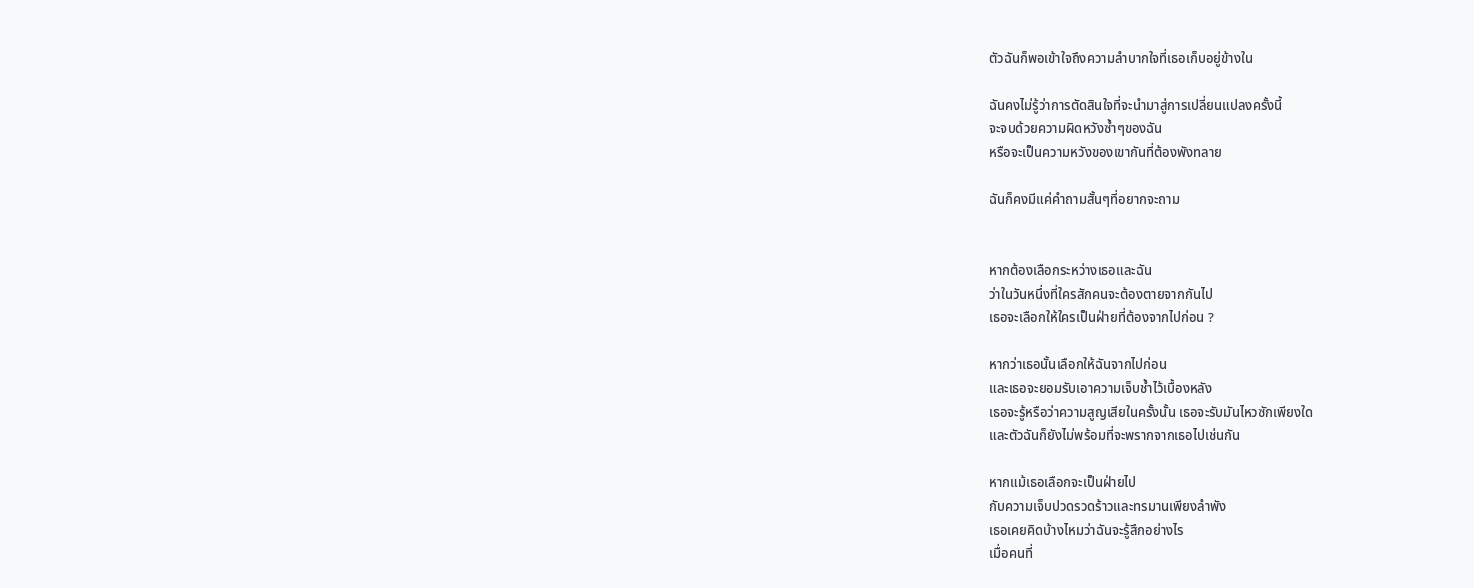ตัวฉันก็พอเข้าใจถึงความลำบากใจที่เธอเก็บอยู่ข้างใน

ฉันคงไม่รู้ว่าการตัดสินใจที่จะนำมาสู่การเปลี่ยนแปลงครั้งนี้
จะจบด้วยความผิดหวังซ้ำๆของฉัน
หรือจะเป็นความหวังของเขากันที่ต้องพังทลาย

ฉันก็คงมีแค่คำถามสั้นๆที่อยากจะถาม


หากต้องเลือกระหว่างเธอและฉัน
ว่าในวันหนึ่งที่ใครสักคนจะต้องตายจากกันไป
เธอจะเลือกให้ใครเป็นฝ่ายที่ต้องจากไปก่อน ?

หากว่าเธอนั้นเลือกให้ฉันจากไปก่อน
และเธอจะยอมรับเอาความเจ็บช้ำไว้เบื้องหลัง
เธอจะรู้หรือว่าความสูญเสียในครั้งนั้น เธอจะรับมันไหวซักเพียงใด
และตัวฉันก็ยังไม่พร้อมที่จะพรากจากเธอไปเช่นกัน

หากแม้เธอเลือกจะเป็นฝ่ายไป
กับความเจ็บปวดรวดร้าวและทรมานเพียงลำพัง
เธอเคยคิดบ้างไหมว่าฉันจะรู้สึกอย่างไร
เมื่อคนที่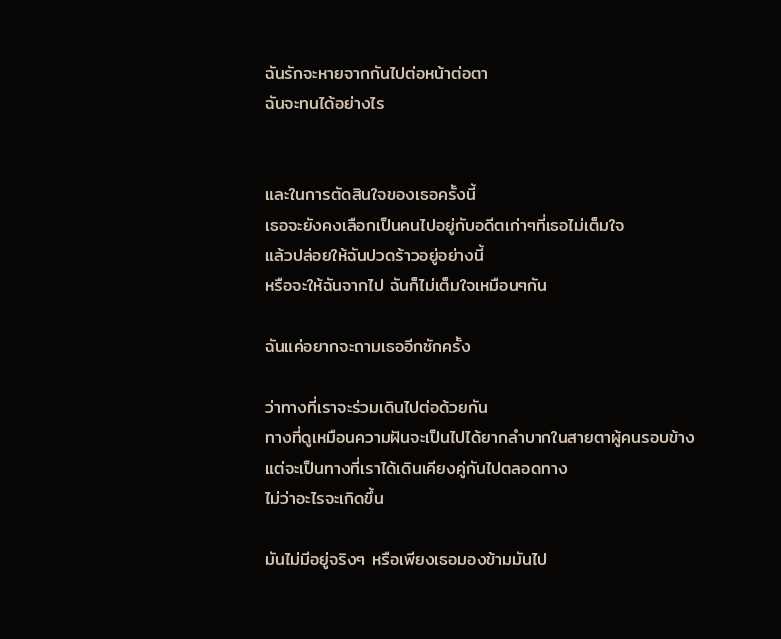ฉันรักจะหายจากกันไปต่อหน้าต่อตา
ฉันจะทนได้อย่างไร


และในการตัดสินใจของเธอครั้งนี้
เธอจะยังคงเลือกเป็นคนไปอยู่กับอดีตเก่าๆที่เธอไม่เต็มใจ
แล้วปล่อยให้ฉันปวดร้าวอยู่อย่างนี้
หรือจะให้ฉันจากไป ฉันก็ไม่เต็มใจเหมือนๆกัน

ฉันแค่อยากจะถามเธออีกซักครั้ง

ว่าทางที่เราจะร่วมเดินไปต่อด้วยกัน
ทางที่ดูเหมือนความฝันจะเป็นไปได้ยากลำบากในสายตาผู้คนรอบข้าง
แต่จะเป็นทางที่เราได้เดินเคียงคู่กันไปตลอดทาง
ไม่ว่าอะไรจะเกิดขึ้น

มันไม่มีอยู่จริงๆ หรือเพียงเธอมองข้ามมันไป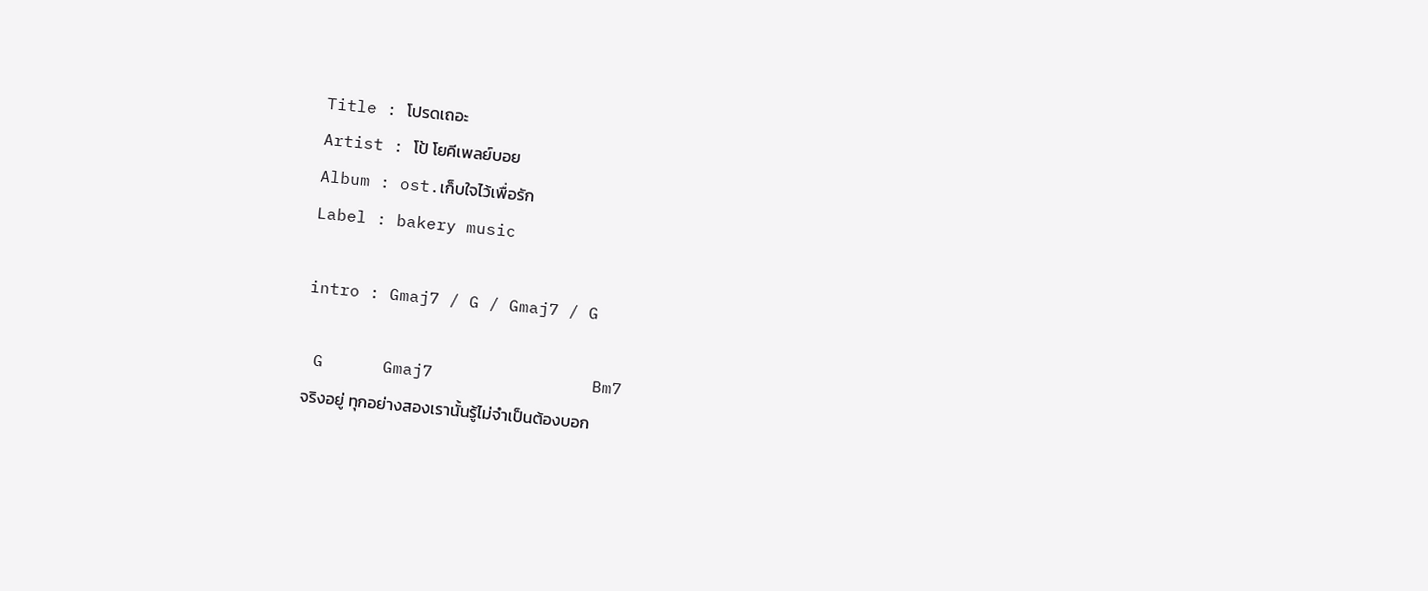Title : โปรดเถอะ
Artist : โป้ โยคีเพลย์บอย
Album : ost.เก็บใจไว้เพื่อรัก
Label : bakery music

intro : Gmaj7 / G / Gmaj7 / G

 G      Gmaj7                Bm7
จริงอยู่ ทุกอย่างสองเรานั้นรู้ไม่จำเป็นต้องบอก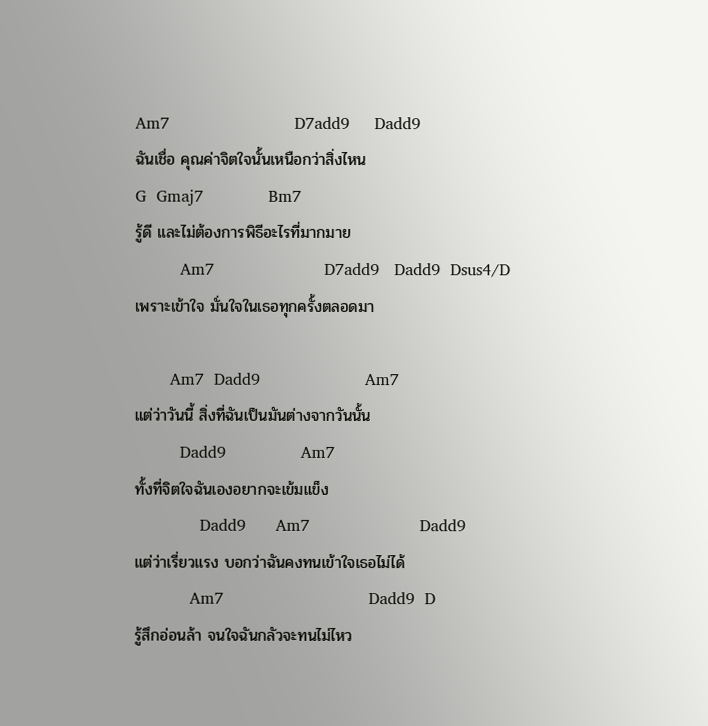Am7                         D7add9     Dadd9
ฉันเชื่อ คุณค่าจิตใจนั้นเหนือกว่าสิ่งไหน
G  Gmaj7             Bm7
รู้ดี และไม่ต้องการพิธีอะไรที่มากมาย
         Am7                      D7add9   Dadd9  Dsus4/D
เพราะเข้าใจ มั่นใจในเธอทุกครั้งตลอดมา

       Am7  Dadd9                     Am7
แต่ว่าวันนี้ สิ่งที่ฉันเป็นมันต่างจากวันนั้น
         Dadd9               Am7
ทั้งที่จิตใจฉันเองอยากจะเข้มแข็ง
             Dadd9      Am7                      Dadd9
แต่ว่าเรี่ยวแรง บอกว่าฉันคงทนเข้าใจเธอไม่ได้
           Am7                             Dadd9  D
รู้สึกอ่อนล้า จนใจฉันกลัวจะทนไม่ไหว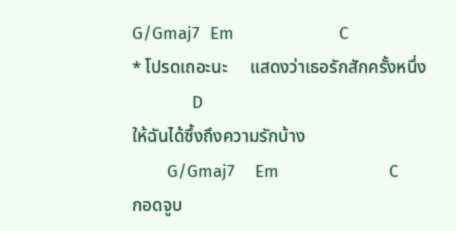G/Gmaj7  Em                     C
* โปรดเถอะนะ     แสดงว่าเธอรักสักครั้งหนึ่ง
            D
ให้ฉันได้ซึ้งถึงความรักบ้าง
       G/Gmaj7    Em                      C
กอดจูบ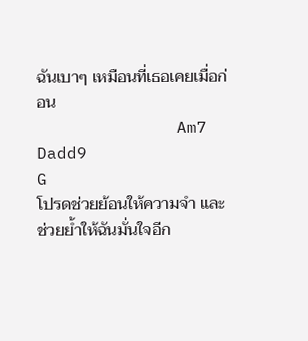ฉันเบาๆ เหมือนที่เธอเคยเมื่อก่อน
              Am7                          Dadd9              G
โปรดช่วยย้อนให้ความจำ และช่วยย้ำให้ฉันมั่นใจอีก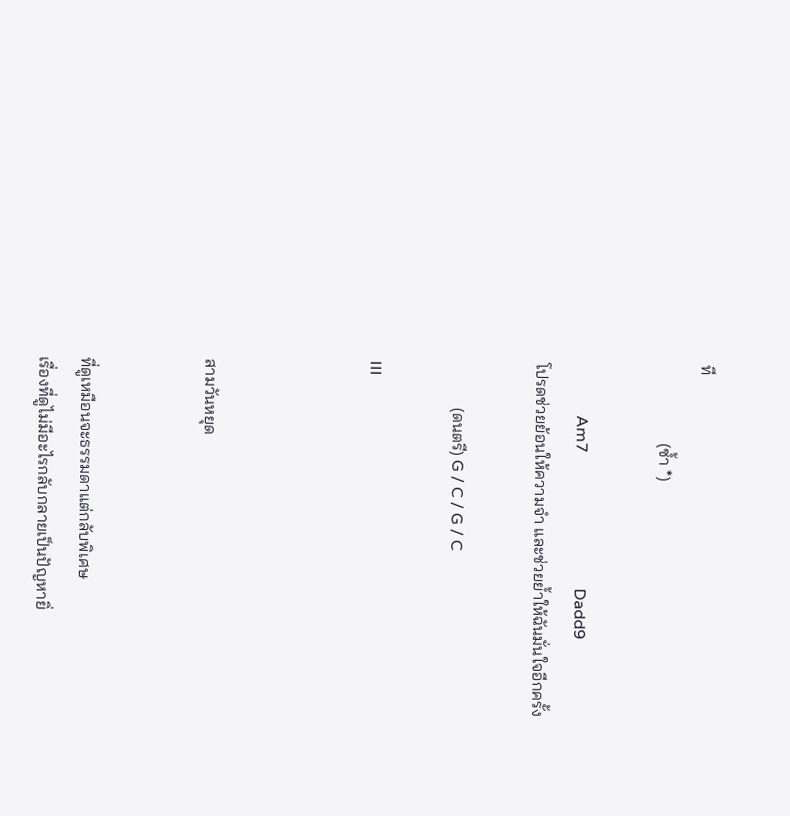ที
                   (ซ้ำ *)

             Am7                                  Dadd9
โปรดช่วยย้อนให้ความจำ และช่วยย้ำให้ฉันมั่นใจอีกครั้ง

           (ดนตรี) G / C / G / C

III



สามวันหยุด


ที่ดูเหมือนจะธรรมดาแต่กลับพิเศษ
เรื่องที่ดูไม่มีอะไรกลับกลายเป็นปัญหายิ่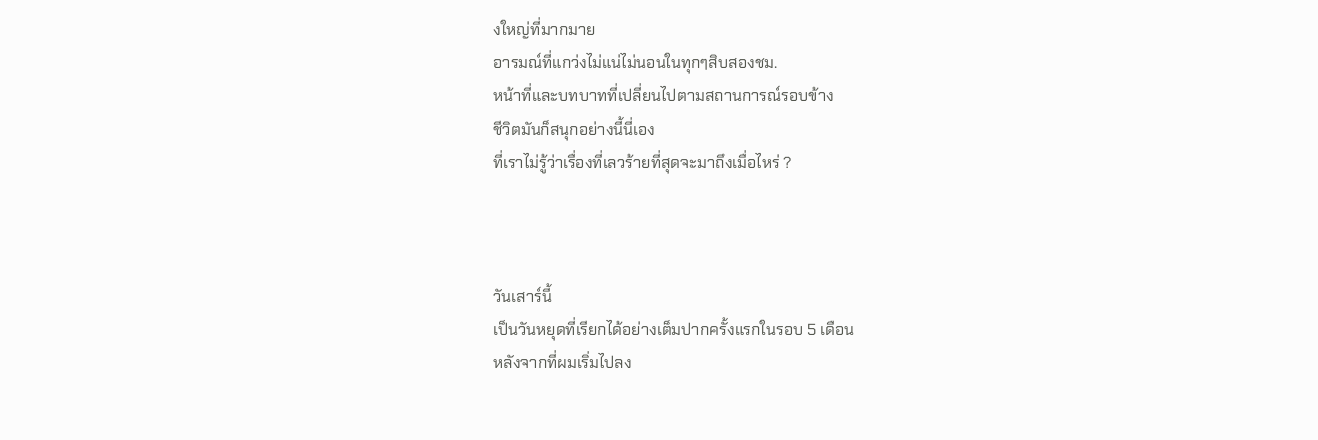งใหญ่ที่มากมาย
อารมณ์ที่แกว่งไม่แน่ไม่นอนในทุกๆสิบสองชม.
หน้าที่และบทบาทที่เปลี่ยนไปตามสถานการณ์รอบข้าง
ชีวิตมันก็สนุกอย่างนี้นี่เอง
ที่เราไม่รู้ว่าเรื่องที่เลวร้ายที่สุดจะมาถึงเมื่อไหร่ ?



วันเสาร์นี้
เป็นวันหยุดที่เรียกได้อย่างเต็มปากครั้งแรกในรอบ 5 เดือน
หลังจากที่ผมเริ่มไปลง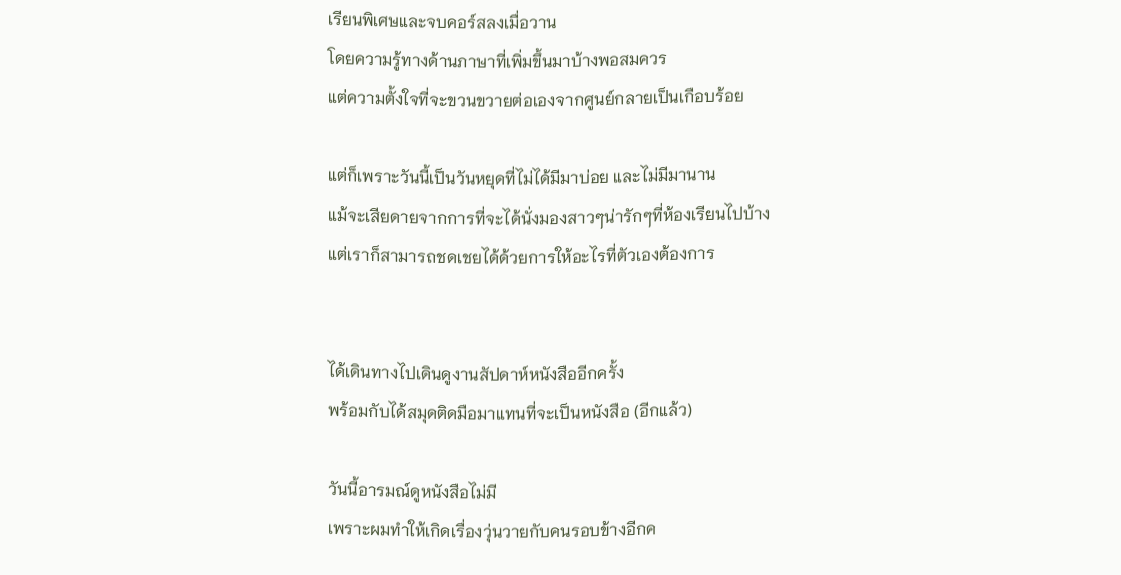เรียนพิเศษและจบคอร์สลงเมื่อวาน
โดยความรู้ทางด้านภาษาที่เพิ่มขึ้นมาบ้างพอสมควร
แต่ความตั้งใจที่จะขวนขวายต่อเองจากศูนย์กลายเป็นเกือบร้อย

แต่ก็เพราะวันนี้เป็นวันหยุดที่ไม่ได้มีมาบ่อย และไม่มีมานาน
แม้จะเสียดายจากการที่จะได้นั่งมองสาวๆน่ารักๆที่ห้องเรียนไปบ้าง
แต่เราก็สามารถชดเชยได้ด้วยการให้อะไรที่ตัวเองต้องการ


ได้เดินทางไปเดินดูงานสัปดาห์หนังสืออีกครั้ง
พร้อมกับได้สมุดติดมือมาแทนที่จะเป็นหนังสือ (อีกแล้ว)

วันนี้อารมณ์ดูหนังสือไม่มี
เพราะผมทำให้เกิดเรื่องวุ่นวายกับคนรอบข้างอีกค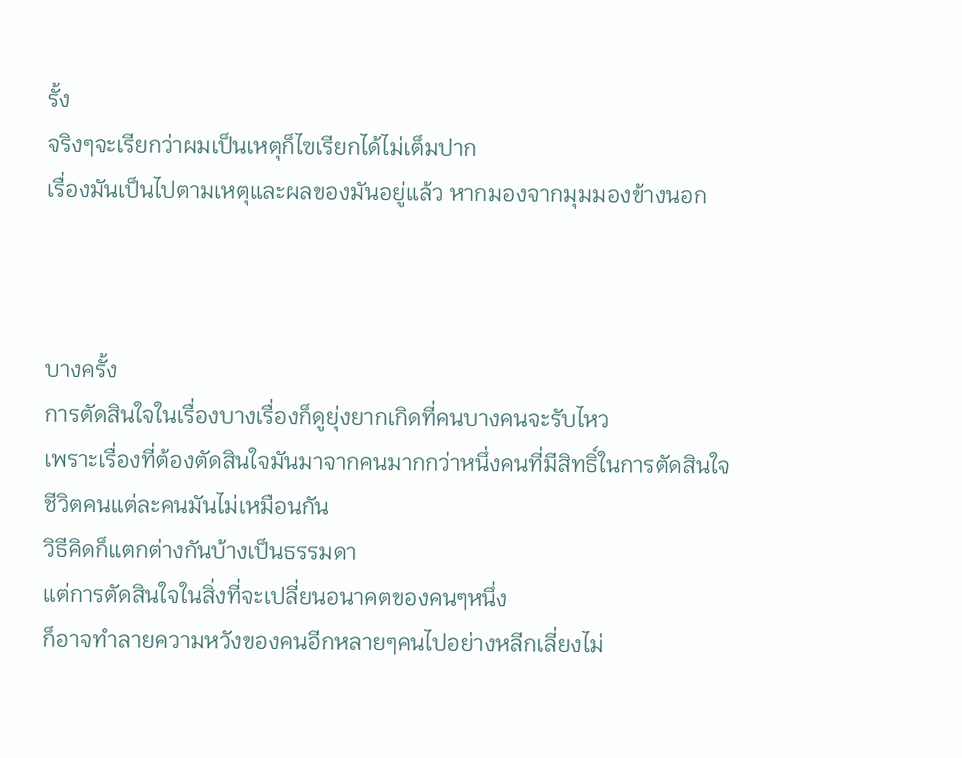รั้ง
จริงๆจะเรียกว่าผมเป็นเหตุก็ไฃเรียกได้ไม่เต็มปาก
เรื่องมันเป็นไปตามเหตุและผลของมันอยู่แล้ว หากมองจากมุมมองข้างนอก



บางครั้ง
การตัดสินใจในเรื่องบางเรื่องก็ดูยุ่งยากเกิดที่คนบางคนจะรับไหว
เพราะเรื่องที่ต้องตัดสินใจมันมาจากคนมากกว่าหนึ่งคนที่มีสิทธิ์ในการตัดสินใจ
ชีวิตคนแต่ละคนมันไม่เหมือนกัน
วิธีคิดก็แตกต่างกันบ้างเป็นธรรมดา
แต่การตัดสินใจในสิ่งที่จะเปลี่ยนอนาคตของคนๆหนึ่ง
ก็อาจทำลายความหวังของคนอีกหลายๆคนไปอย่างหลีกเลี่ยงไม่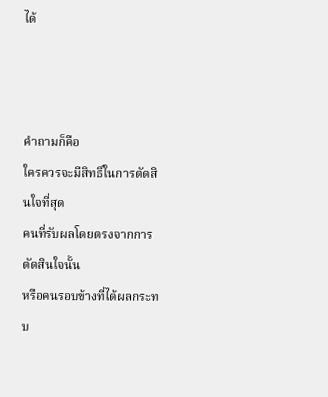ได้



คำถามก็คือ
ใครควรจะมีสิทธิ์ในการตัดสินใจที่สุด
คนที่รับผลโดยตรงจากการตัดสินใจนั้น
หรือคนรอบข้างที่ได้ผลกระทบ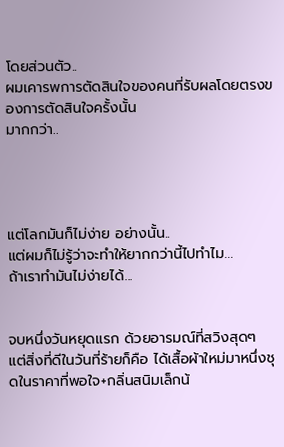โดยส่วนตัว..
ผมเคารพการตัดสินใจของคนที่รับผลโดยตรงของการตัดสินใจครั้งนั้น
มากกว่า..




แต่โลกมันก็ไม่ง่าย อย่างนั้น..
แต่ผมก็ไม่รู้ว่าจะทำให้ยากกว่านี้ไปทำไม...
ถ้าเราทำมันไม่ง่ายได้...


จบหนึ่งวันหยุดแรก ด้วยอารมณ์ที่สวิงสุดๆ
แต่สิ่งที่ดีในวันที่ร้ายก็คือ ได้เสื้อผ้าใหม่มาหนึ่งชุดในราคาที่พอใจ+กลิ่นสนิมเล็กน้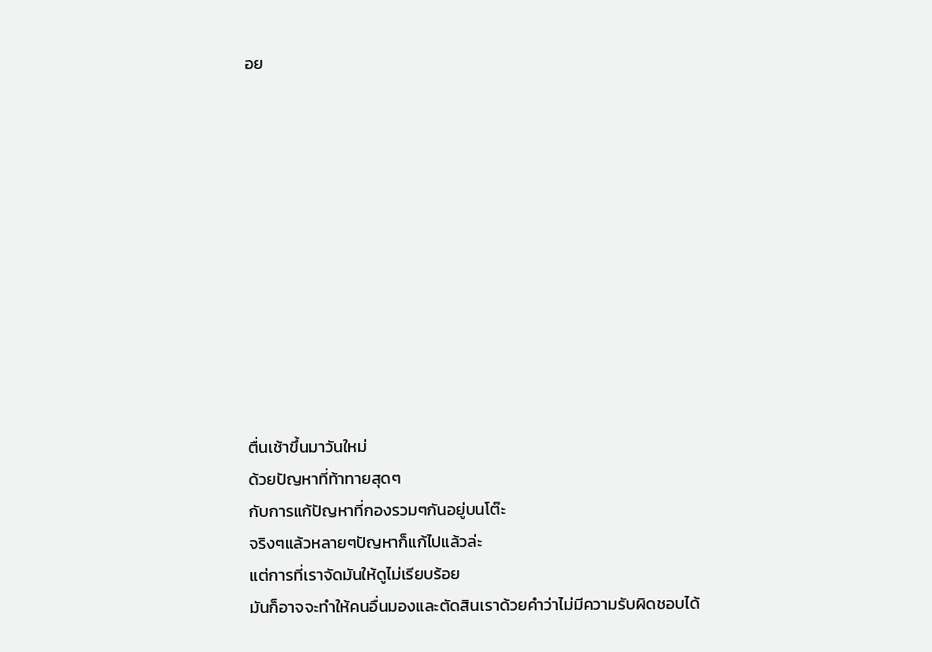อย











ตื่นเช้าขึ้นมาวันใหม่
ด้วยปัญหาที่ท้าทายสุดๆ
กับการแก้ปัญหาที่กองรวมๆกันอยู่บนโต๊ะ
จริงๆแล้วหลายๆปัญหาก็แก้ไปแล้วล่ะ
แต่การที่เราจัดมันให้ดูไม่เรียบร้อย
มันก็อาจจะทำให้คนอื่นมองและตัดสินเราด้วยคำว่าไม่มีความรับผิดชอบได้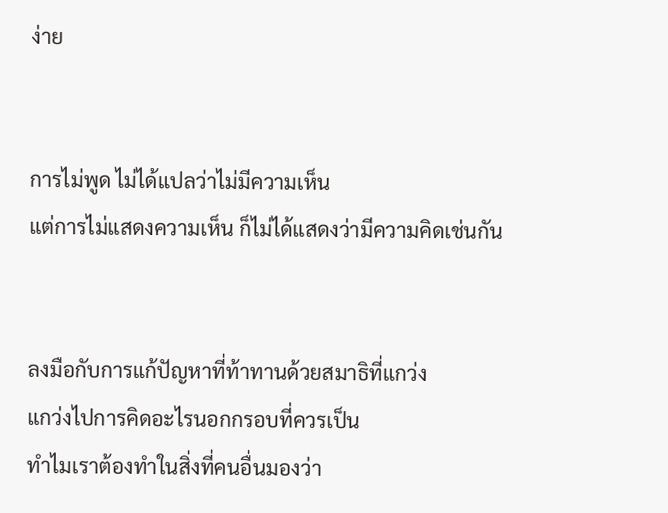ง่าย


การไม่พูด ไม่ได้แปลว่าไม่มีความเห็น
แต่การไม่แสดงความเห็น ก็ไม่ได้แสดงว่ามีความคิดเช่นกัน


ลงมือกับการแก้ปัญหาที่ท้าทานด้วยสมาธิที่แกว่ง
แกว่งไปการคิดอะไรนอกกรอบที่ควรเป็น
ทำไมเราต้องทำในสิ่งที่คนอื่นมองว่า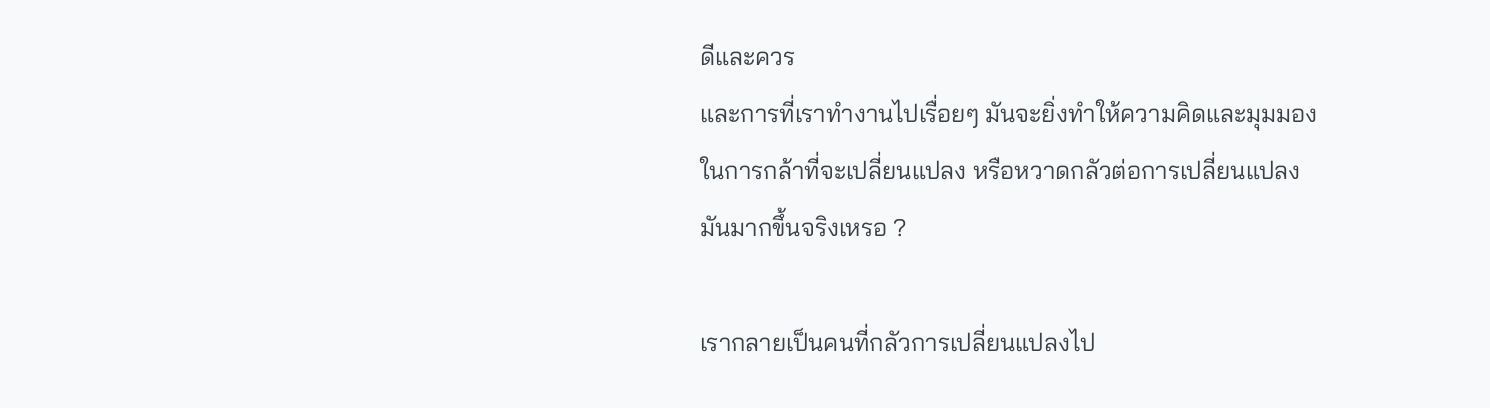ดีและควร
และการที่เราทำงานไปเรื่อยๆ มันจะยิ่งทำให้ความคิดและมุมมอง
ในการกล้าที่จะเปลี่ยนแปลง หรือหวาดกลัวต่อการเปลี่ยนแปลง
มันมากขึ้นจริงเหรอ ?

เรากลายเป็นคนที่กลัวการเปลี่ยนแปลงไป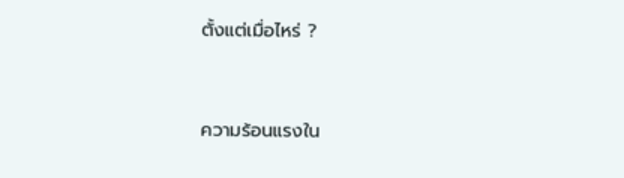ตั้งแต่เมื่อไหร่ ?




ความร้อนแรงใน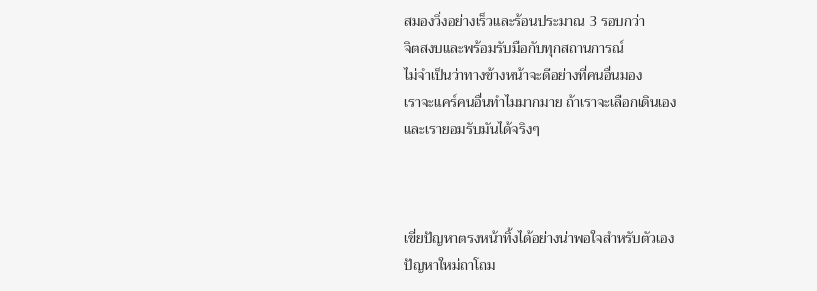สมองวิ่งอย่างเร็วและร้อนประมาณ 3 รอบกว่า
จิตสงบและพร้อมรับมือกับทุกสถานการณ์
ไม่จำเป็นว่าทางข้างหน้าจะดีอย่างที่คนอื่นมอง
เราจะแคร์คนอื่นทำไมมากมาย ถ้าเราจะเลือกเดินเอง
และเรายอมรับมันได้จริงๆ



เขี่ยปัญหาตรงหน้าทิ้งได้อย่างน่าพอใจสำหรับตัวเอง
ปัญหาใหม่ถาโถม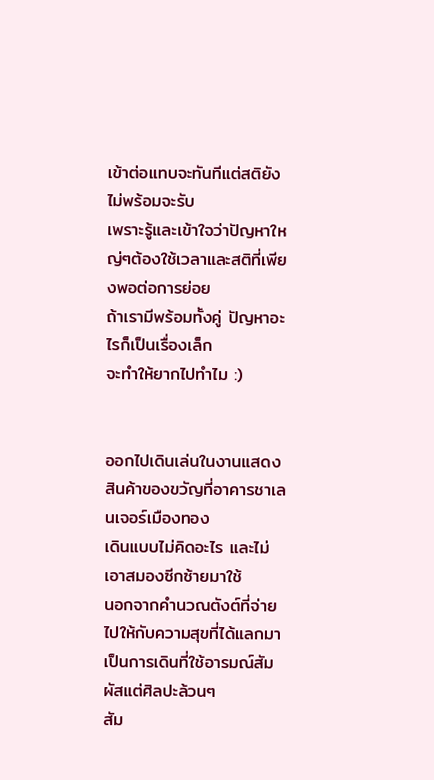เข้าต่อแทบจะทันทีแต่สติยังไม่พร้อมจะรับ
เพราะรู้และเข้าใจว่าปัญหาใหญ่ๆต้องใช้เวลาและสติที่เพียงพอต่อการย่อย
ถ้าเรามีพร้อมทั้งคู่ ปัญหาอะไรก็เป็นเรื่องเล็ก
จะทำให้ยากไปทำไม :)


ออกไปเดินเล่นในงานแสดงสินค้าของขวัญที่อาคารชาเลนเจอร์เมืองทอง
เดินแบบไม่คิดอะไร และไม่เอาสมองซีกซ้ายมาใช้
นอกจากคำนวณตังต์ที่จ่ายไปให้กับความสุขที่ได้แลกมา
เป็นการเดินที่ใช้อารมณ์สัมผัสแต่ศิลปะล้วนๆ
สัม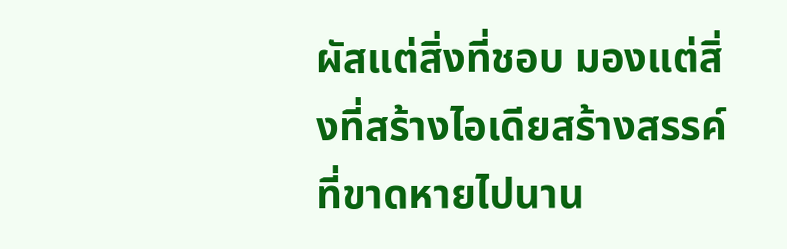ผัสแต่สิ่งที่ชอบ มองแต่สิ่งที่สร้างไอเดียสร้างสรรค์ที่ขาดหายไปนาน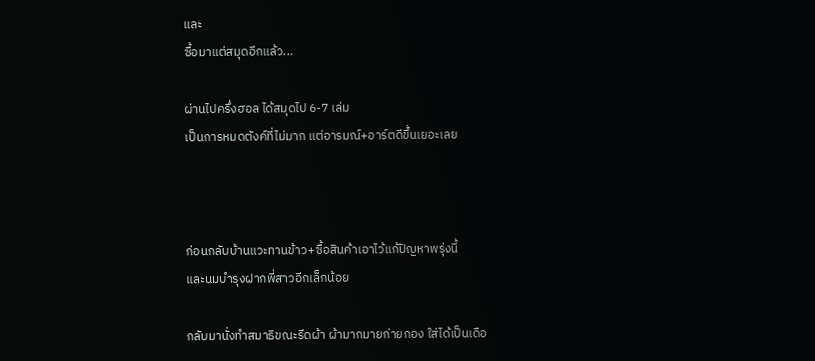และ
ซื้อมาแต่สมุดอีกแล้ว...

ผ่านไปครึ่งฮอล ได้สมุดไป 6-7 เล่ม
เป็นการหมดตังค์ที่ไม่มาก แต่อารมณ์+อาร์ตดีขึ้นเยอะเลย



ก่อนกลับบ้านแวะทานข้าว+ซื้อสินค้าเอาไว้แก้ปัญหาพรุ่งนี้
และนมบำรุงฝากพี่สาวอีกเล็กน้อย

กลับมานั่งทำสมาธิขณะรีดผ้า ผ้ามากมายก่ายกอง ใส่ได้เป็นเดือ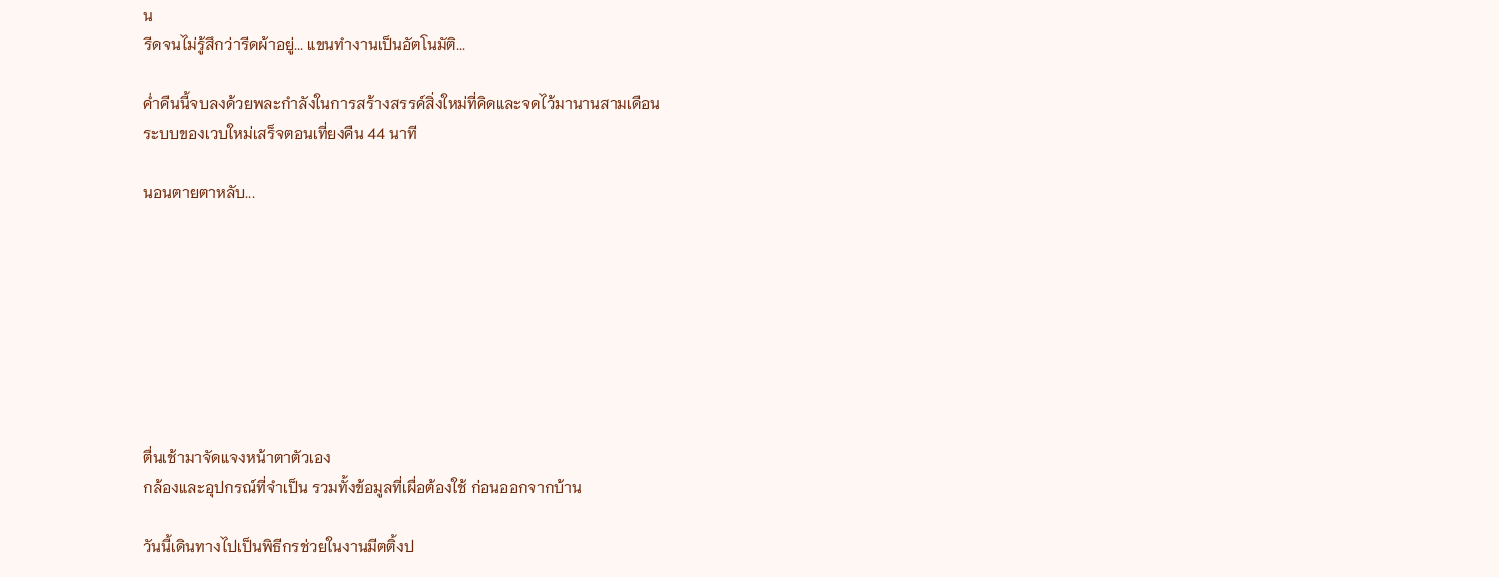น
รีดจนไม่รู้สึกว่ารีดผ้าอยู่... แขนทำงานเป็นอัตโนมัติ...

ค่ำคืนนี้จบลงด้วยพละกำลังในการสร้างสรรค์สิ่งใหม่ที่คิดและจดไว้มานานสามเดือน
ระบบของเวบใหม่เสร็จตอนเที่ยงคืน 44 นาที

นอนตายตาหลับ...








ตื่นเช้ามาจัดแจงหน้าตาตัวเอง
กล้องและอุปกรณ์ที่จำเป็น รวมทั้งข้อมูลที่เผื่อต้องใช้ ก่อนออกจากบ้าน

วันนี้เดินทางไปเป็นพิธีกรช่วยในงานมีตติ้งป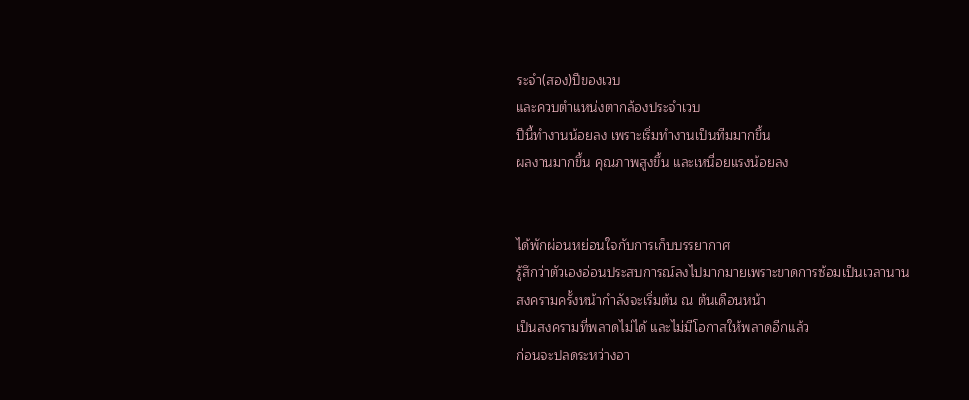ระจำ(สอง)ปีของเวบ
และควบตำแหน่งตากล้องประจำเวบ
ปีนี้ทำงานน้อยลง เพราะเริ่มทำงานเป็นทีมมากขึ้น
ผลงานมากขึ้น คุณภาพสูงขึ้น และเหนื่อยแรงน้อยลง


ได้พักผ่อนหย่อนใจกับการเก็บบรรยากาศ
รู้สึกว่าตัวเองอ่อนประสบการณ์ลงไปมากมายเพราะขาดการซ้อมเป็นเวลานาน
สงครามครั้งหน้ากำลังจะเริ่มต้น ณ ต้นเดือนหน้า
เป็นสงครามที่พลาดไม่ได้ และไม่มีโอกาสให้พลาดอีกแล้ว
ก่อนจะปลดระหว่างอา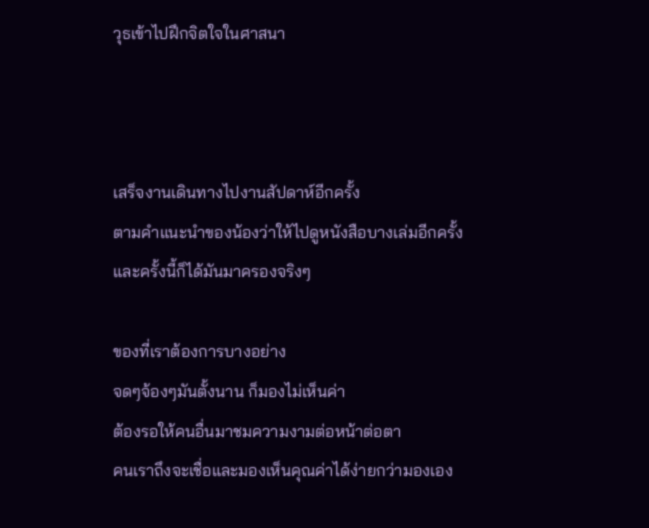วุธเข้าไปฝึกจิตใจในศาสนา



เสร็จงานเดินทางไปงานสัปดาห์อีกครั้ง
ตามคำแนะนำของน้องว่าให้ไปดูหนังสือบางเล่มอีกครั้ง
และครั้งนี้ก็ได้มันมาครองจริงๆ

ของที่เราต้องการบางอย่าง
จดๆจ้องๆมันตั้งนาน ก็มองไม่เห็นค่า
ต้องรอให้คนอื่นมาชมความงามต่อหน้าต่อตา
คนเราถึงจะเชื่อและมองเห็นคุณค่าได้ง่ายกว่ามองเอง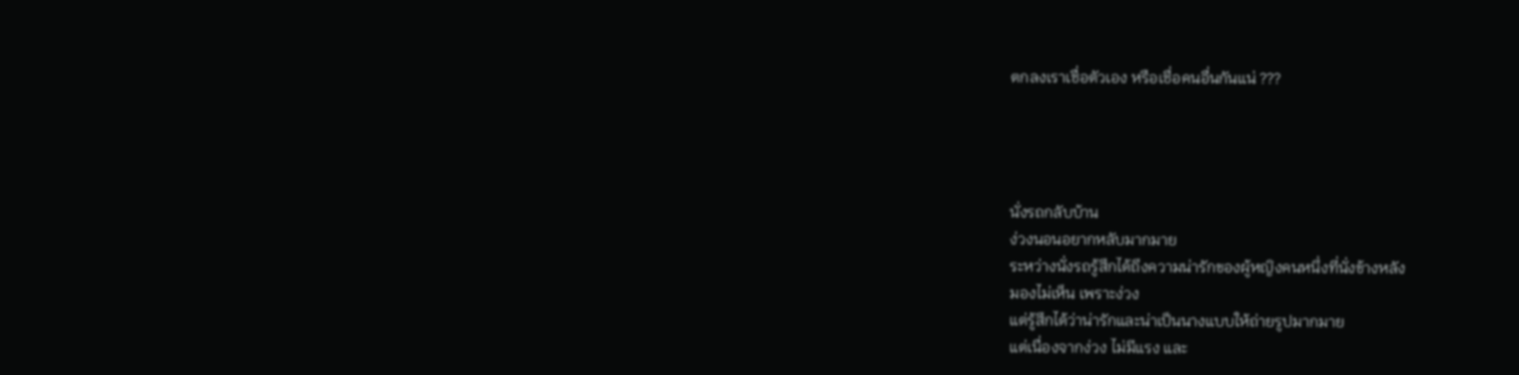ตกลงเราเชื่อตัวเอง หรือเชื่อคนอื่นกันแน่ ???




นั่งรถกลับบ้าน
ง่วงนอนอยากหลับมากมาย
ระหว่างนั่งรถรู้สึกได้ถึงความน่ารักของผู้หญิงคนหนึ่งที่นั่งข้างหลัง
มองไม่เห็น เพราะง่วง
แต่รู้สึกได้ว่าน่ารักและน่าเป็นนางแบบให้ถ่ายรูปมากมาย
แต่เนื่องจากง่วง ไม่มีแรง และ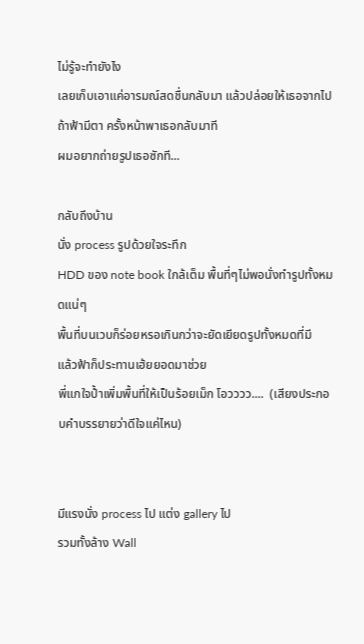ไม่รู้จะทำยังไง
เลยเก็บเอาแค่อารมณ์สดชื่นกลับมา แล้วปล่อยให้เธอจากไป
ถ้าฟ้ามีตา ครั้งหน้าพาเธอกลับมาที
ผมอยากถ่ายรูปเธอซักที...

กลับถึงบ้าน
นั่ง process รูปด้วยใจระทึก
HDD ของ note book ใกล้เต็ม พื้นที่ๆไม่พอนั่งทำรูปทั้งหมดแน่ๆ
พื้นที่บนเวบก็ร่อยหรอเกินกว่าจะยัดเยียดรูปทั้งหมดที่มี
แล้วฟ้าก็ประทานเฮ้ยยอดมาช่วย
พี่แกใจป้ำเพิ่มพื้นที่ให้เป็นร้อยเม็ก โอวววว....  (เสียงประกอบคำบรรยายว่าดีใจแค่ไหน)


มีแรงนั่ง process ไป แต่ง gallery ไป
รวมทั้งล้าง Wall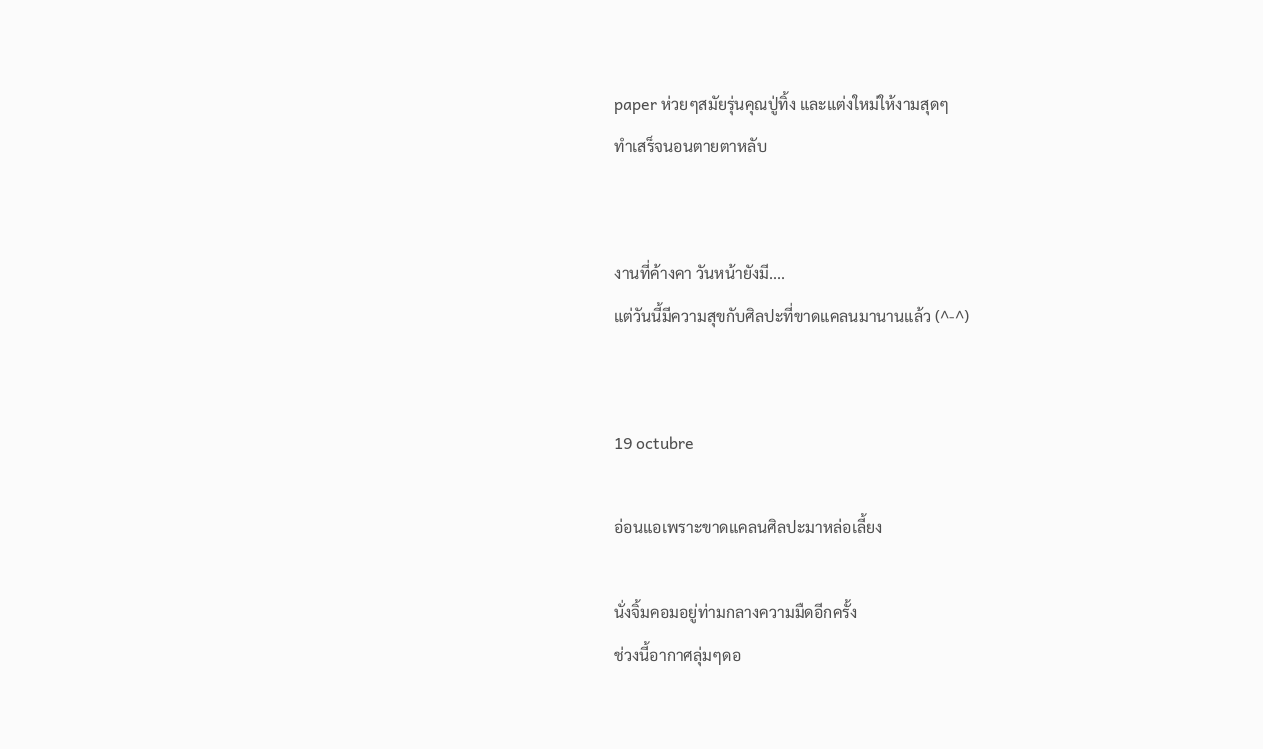paper ห่วยๆสมัยรุ่นคุณปู่ทิ้ง และแต่งใหม่ให้งามสุดๆ
ทำเสร็จนอนตายตาหลับ


งานที่ค้างคา วันหน้ายังมี....
แต่วันนี้มีความสุขกับศิลปะที่ขาดแคลนมานานแล้ว (^-^)


19 octubre

อ่อนแอเพราะขาดแคลนศิลปะมาหล่อเลี้ยง

นั่งจิ้มคอมอยู่ท่ามกลางความมืดอีกครั้ง
ช่วงนี้อากาศลุ่มๆดอ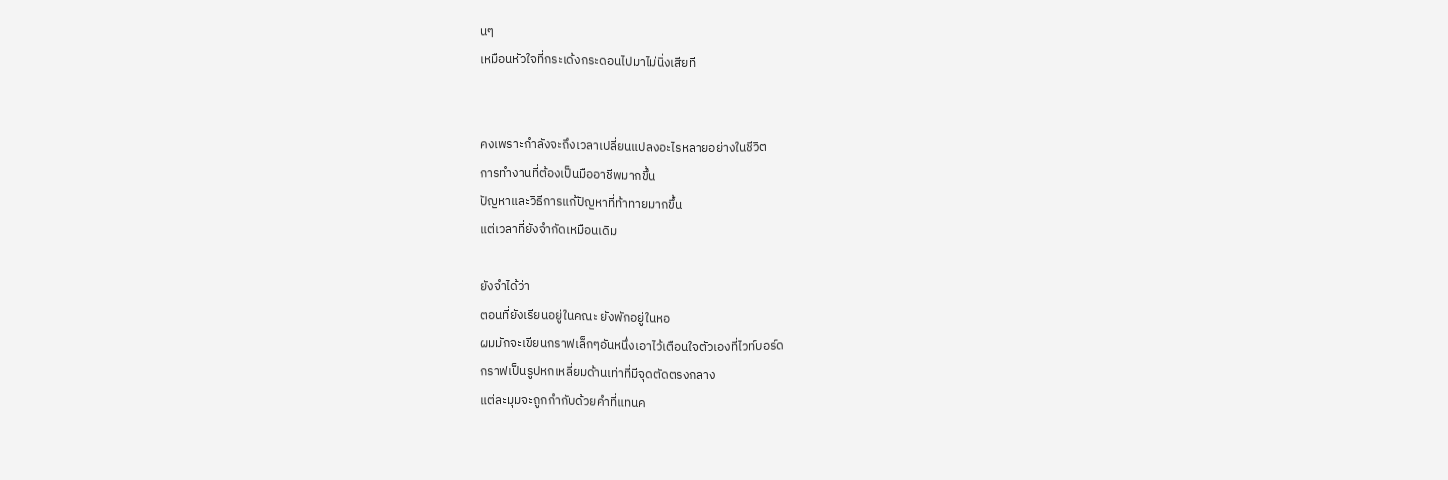นๆ
เหมือนหัวใจที่กระเด้งกระดอนไปมาไม่นิ่งเสียที


คงเพราะกำลังจะถึงเวลาเปลี่ยนแปลงอะไรหลายอย่างในชีวิต
การทำงานที่ต้องเป็นมืออาชีพมากขึ้น
ปัญหาและวิธีการแก้ปัญหาที่ท้าทายมากขึ้น
แต่เวลาที่ยังจำกัดเหมือนเดิม

ยังจำได้ว่า
ตอนที่ยังเรียนอยู่ในคณะ ยังพักอยู่ในหอ
ผมมักจะเขียนกราฟเล็กๆอันหนึ่งเอาไว้เตือนใจตัวเองที่ไวท์บอร์ด
กราฟเป็นรูปหกเหลี่ยมด้านเท่าที่มีจุดตัดตรงกลาง
แต่ละมุมจะถูกกำกับด้วยคำที่แทนค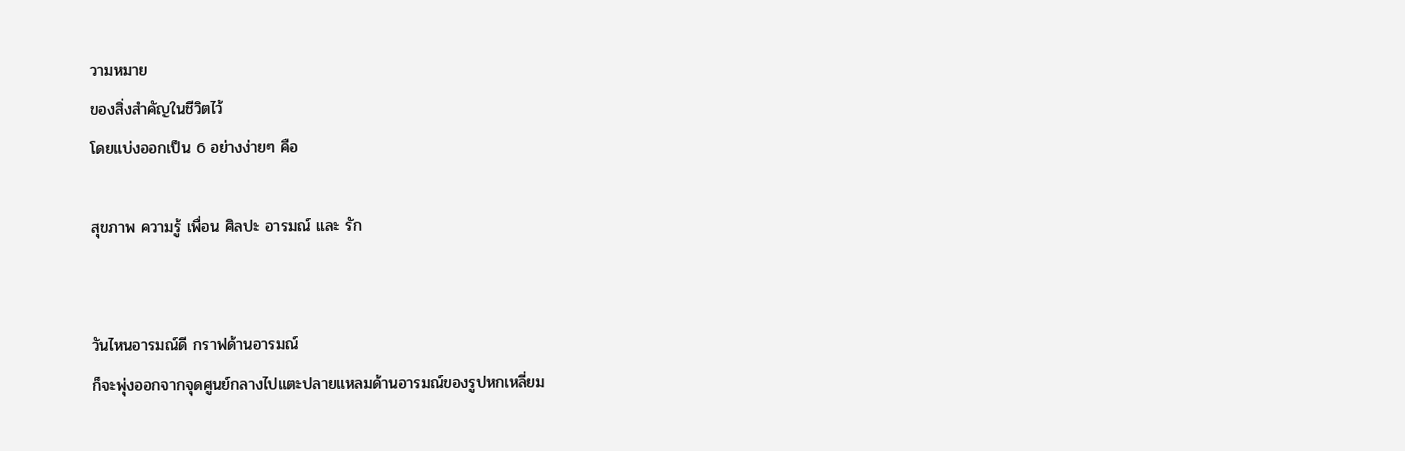วามหมาย
ของสิ่งสำคัญในชีวิตไว้
โดยแบ่งออกเป็น 6 อย่างง่ายๆ คือ

สุขภาพ ความรู้ เพื่อน ศิลปะ อารมณ์ และ รัก


วันไหนอารมณ์ดี กราฟด้านอารมณ์
ก็จะพุ่งออกจากจุดศูนย์กลางไปแตะปลายแหลมด้านอารมณ์ของรูปหกเหลี่ยม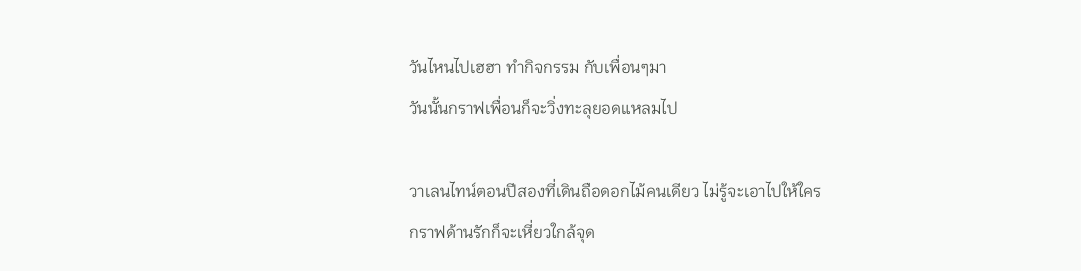วันไหนไปเฮฮา ทำกิจกรรม กับเพื่อนๆมา
วันนั้นกราฟเพื่อนก็จะวิ่งทะลุยอดแหลมไป

วาเลนไทน์ตอนปีสองที่เดินถือดอกไม้คนเดียว ไม่รู้จะเอาไปให้ใคร
กราฟด้านรักก็จะเหี่ยวใกล้จุด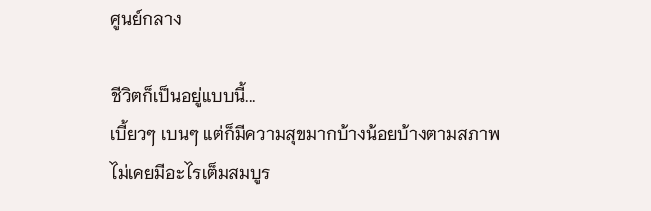ศูนย์กลาง

ชีวิตก็เป็นอยู่แบบนี้...
เบี้ยวๆ เบนๆ แต่ก็มีความสุขมากบ้างน้อยบ้างตามสภาพ
ไม่เคยมีอะไรเต็มสมบูร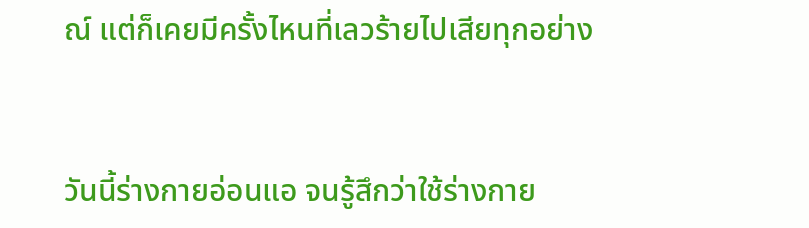ณ์ แต่ก็เคยมีครั้งไหนที่เลวร้ายไปเสียทุกอย่าง


วันนี้ร่างกายอ่อนแอ จนรู้สึกว่าใช้ร่างกาย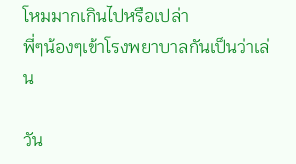โหมมากเกินไปหรือเปล่า
พี่ๆน้องๆเข้าโรงพยาบาลกันเป็นว่าเล่น

วัน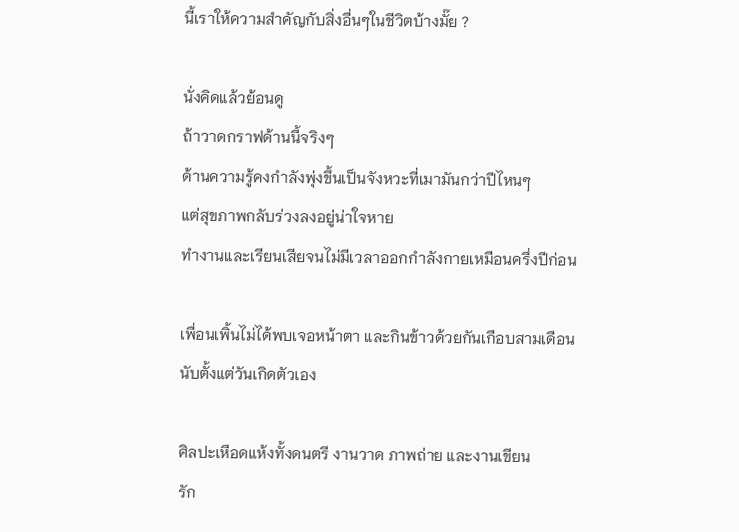นี้เราให้ความสำคัญกับสิ่งอื่นๆในชีวิตบ้างมั๊ย ?

นั่งคิดแล้วย้อนดู
ถ้าวาดกราฟด้านนี้จริงๆ
ด้านความรู้คงกำลังพุ่งขึ้นเป็นจังหวะที่เมามันกว่าปีไหนๆ
แต่สุขภาพกลับร่วงลงอยู่น่าใจหาย
ทำงานและเรียนเสียจนไม่มีเวลาออกกำลังกายเหมือนครึ่งปีก่อน

เพื่อนเพิ้นไม่ได้พบเจอหน้าตา และกินข้าวด้วยกันเกือบสามเดือน
นับตั้งแต่วันเกิดตัวเอง

ศิลปะเหือดแห้งทั้งดนตรี งานวาด ภาพถ่าย และงานเขียน
รัก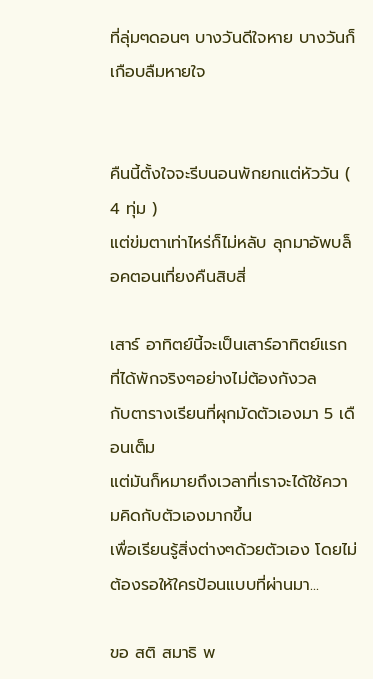ที่ลุ่มๆดอนๆ บางวันดีใจหาย บางวันก็เกือบลืมหายใจ


คืนนี้ตั้งใจจะรีบนอนพักยกแต่หัววัน ( 4 ทุ่ม )
แต่ข่มตาเท่าไหร่ก็ไม่หลับ ลุกมาอัพบล็อคตอนเที่ยงคืนสิบสี่

เสาร์ อาทิตย์นี้จะเป็นเสาร์อาทิตย์แรกที่ได้พักจริงๆอย่างไม่ต้องกังวล
กับตารางเรียนที่ผุกมัดตัวเองมา 5 เดือนเต็ม
แต่มันก็หมายถึงเวลาที่เราจะได้ใช้ความคิดกับตัวเองมากขึ้น
เพื่อเรียนรู้สิ่งต่างๆด้วยตัวเอง โดยไม่ต้องรอให้ใครป้อนแบบที่ผ่านมา...

ขอ สติ สมาธิ พ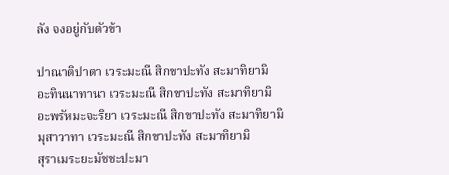ลัง จงอยู่กับตัวข้า

ปาณาติปาตา เวระมะณี สิกขาปะทัง สะมาทิยามิ
อะทินนาทานา เวระมะณี สิกขาปะทัง สะมาทิยามิ
อะพรัหมะจะริยา เวระมะณี สิกขาปะทัง สะมาทิยามิ
มุสาวาทา เวระมะณี สิกขาปะทัง สะมาทิยามิ
สุราเมระยะมัชชะปะมา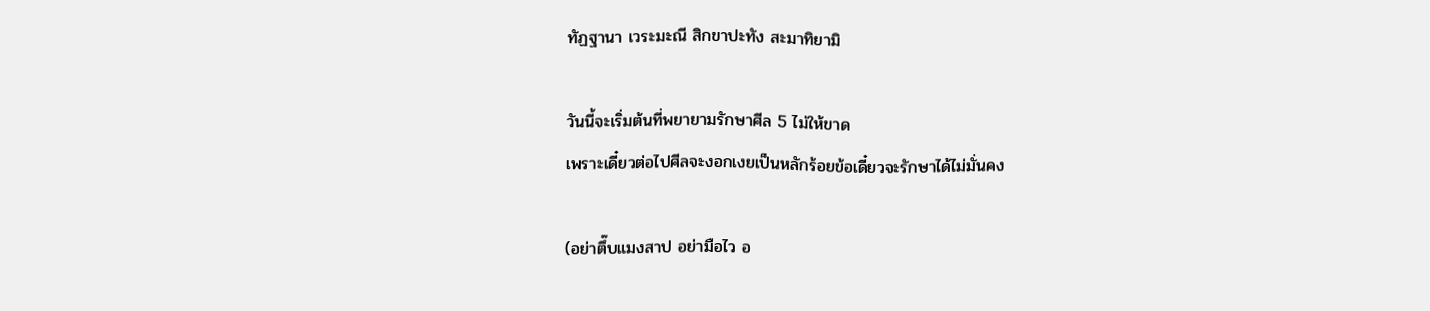ทัฏฐานา เวระมะณี สิกขาปะทัง สะมาทิยามิ

วันนี้จะเริ่มต้นที่พยายามรักษาศีล 5 ไม่ให้ขาด
เพราะเดี๋ยวต่อไปศีลจะงอกเงยเป็นหลักร้อยข้อเดี๋ยวจะรักษาได้ไม่มั่นคง

(อย่าตึ๊บแมงสาป อย่ามือไว อ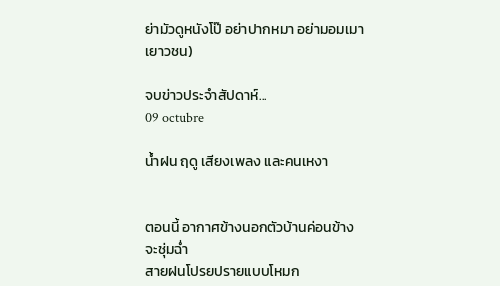ย่ามัวดูหนังโป๊ อย่าปากหมา อย่ามอมเมาเยาวชน)

จบข่าวประจำสัปดาห์...
09 octubre

น้ำฝน ฤดู เสียงเพลง และคนเหงา


ตอนนี้ อากาศข้างนอกตัวบ้านค่อนข้างจะชุ่มฉ่ำ
สายฝนโปรยปรายแบบโหมก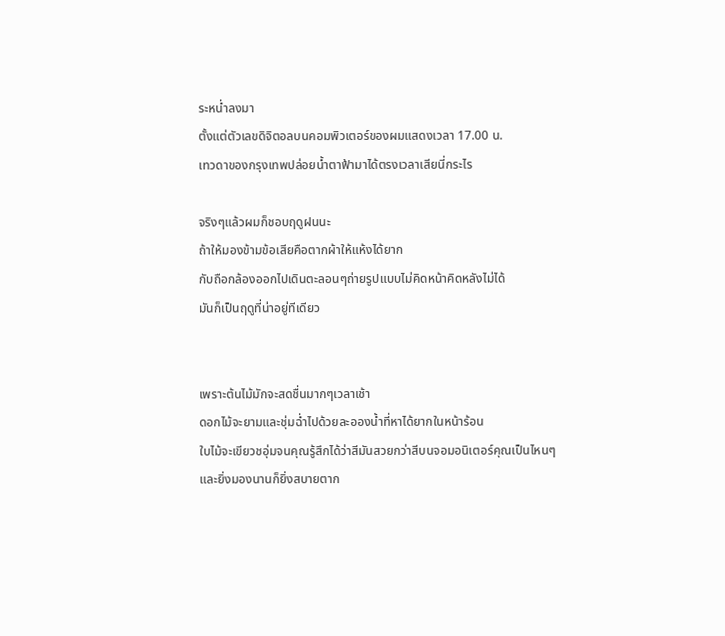ระหน่ำลงมา
ตั้งแต่ตัวเลขดิจิตอลบนคอมพิวเตอร์ของผมแสดงเวลา 17.00 น.
เทวดาของกรุงเทพปล่อยน้ำตาฟ้ามาได้ตรงเวลาเสียนี่กระไร

จริงๆแล้วผมก็ชอบฤดูฝนนะ
ถ้าให้มองข้ามข้อเสียคือตากผ้าให้แห้งได้ยาก
กับถือกล้องออกไปเดินตะลอนๆถ่ายรูปแบบไม่คิดหน้าคิดหลังไม่ได้
มันก็เป็นฤดูที่น่าอยู่ทีเดียว


เพราะต้นไม้มักจะสดชื่นมากๆเวลาเช้า
ดอกไม้จะยามและชุ่มฉ่ำไปด้วยละอองน้ำที่หาได้ยากในหน้าร้อน
ใบไม้จะเขียวชอุ่มจนคุณรู้สึกได้ว่าสีมันสวยกว่าสีบนจอมอนิเตอร์คุณเป็นไหนๆ
และยิ่งมองนานก็ยิ่งสบายตาก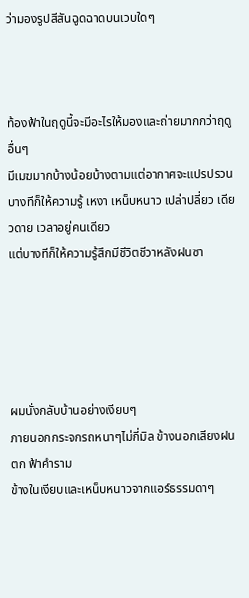ว่ามองรูปสีสันฉูดฉาดบนเวบใดๆ



ท้องฟ้าในฤดูนี้จะมีอะไรให้มองและถ่ายมากกว่าฤดูอื่นๆ
มีเมฆมากบ้างน้อยบ้างตามแต่อากาศจะแปรปรวน
บางทีก็ให้ความรู้ เหงา เหน็บหนาว เปล่าปลี่ยว เดียวดาย เวลาอยู่คนเดียว
แต่บางทีก็ให้ความรู้สึกมีชีวิตชีวาหลังฝนซา





ผมนั่งกลับบ้านอย่างเงียบๆ
ภายนอกกระจกรถหนาๆไม่กี่มิล ข้างนอกเสียงฝนตก ฟ้าคำราม
ข้างในเงียบและเหน็บหนาวจากแอร์ธรรมดาๆ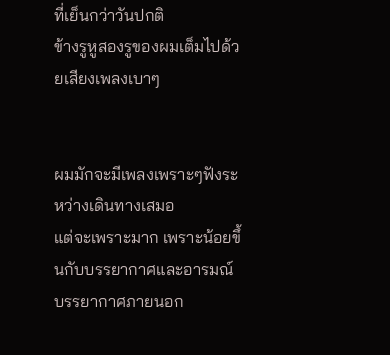ที่เย็นกว่าวันปกติ
ข้างรูหูสองรูของผมเต็มไปด้วยเสียงเพลงเบาๆ


ผมมักจะมีเพลงเพราะๆฟังระหว่างเดินทางเสมอ
แต่จะเพราะมาก เพราะน้อยขึ้นกับบรรยากาศและอารมณ์
บรรยากาศภายนอก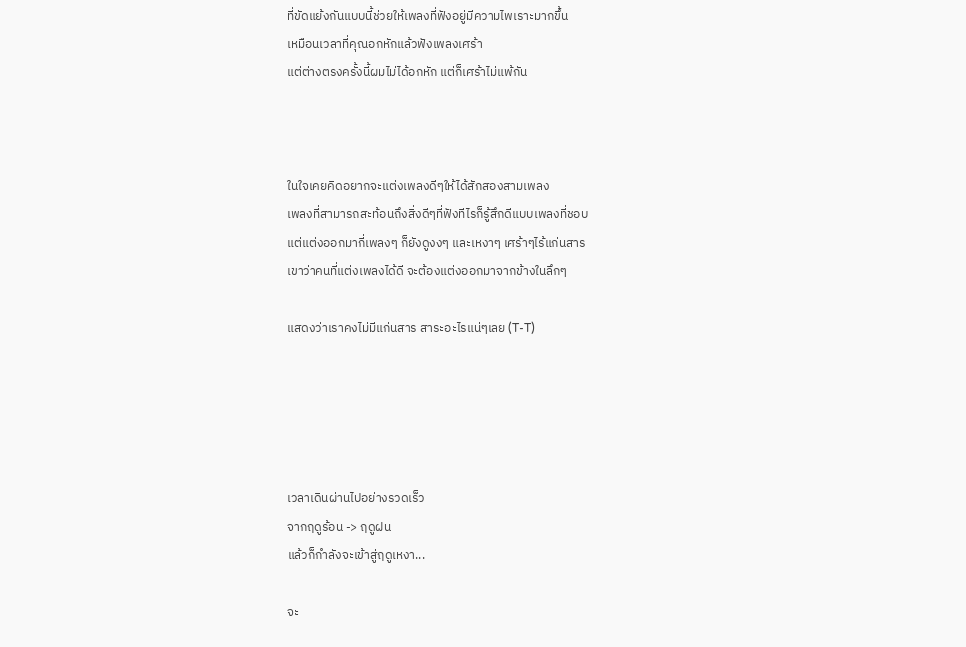ที่ขัดแย้งกันแบบนี้ช่วยให้เพลงที่ฟังอยู่มีความไพเราะมากขึ้น
เหมือนเวลาที่คุณอกหักแล้วฟังเพลงเศร้า
แต่ต่างตรงครั้งนี้ผมไม่ได้อกหัก แต่ก็เศร้าไม่แพ้กัน



ในใจเคยคิดอยากจะแต่งเพลงดีๆให้ได้สักสองสามเพลง
เพลงที่สามารถสะท้อนถึงสิ่งดีๆที่ฟังทีไรก็รู้สึกดีแบบเพลงที่ชอบ
แต่แต่งออกมากี่เพลงๆ ก็ยังดูงงๆ และเหงาๆ เศร้าๆไร้แก่นสาร
เขาว่าคนที่แต่งเพลงได้ดี จะต้องแต่งออกมาจากข้างในลึกๆ

แสดงว่าเราคงไม่มีแก่นสาร สาระอะไรแน่ๆเลย (T-T)





เวลาเดินผ่านไปอย่างรวดเร็ว
จากฤดูร้อน -> ฤดูฝน
แล้วก็กำลังจะเข้าสู่ฤดูเหงา...

จะ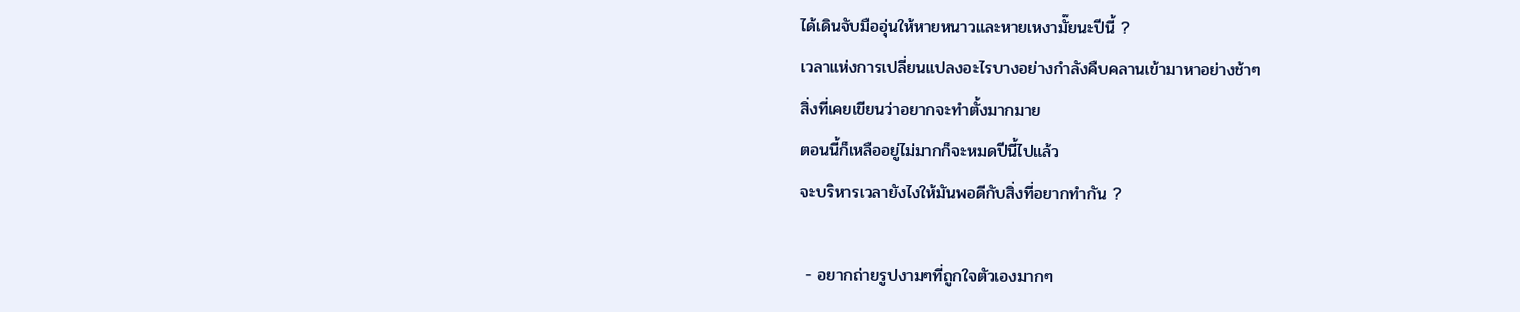ได้เดินจับมืออุ่นให้หายหนาวและหายเหงามั๊ยนะปีนี้ ?
เวลาแห่งการเปลี่ยนแปลงอะไรบางอย่างกำลังคืบคลานเข้ามาหาอย่างช้าๆ
สิ่งที่เคยเขียนว่าอยากจะทำตั้งมากมาย
ตอนนี้ก็เหลืออยู่ไม่มากก็จะหมดปีนี้ไปแล้ว
จะบริหารเวลายังไงให้มันพอดีกับสิ่งที่อยากทำกัน ?

 - อยากถ่ายรูปงามๆที่ถูกใจตัวเองมากๆ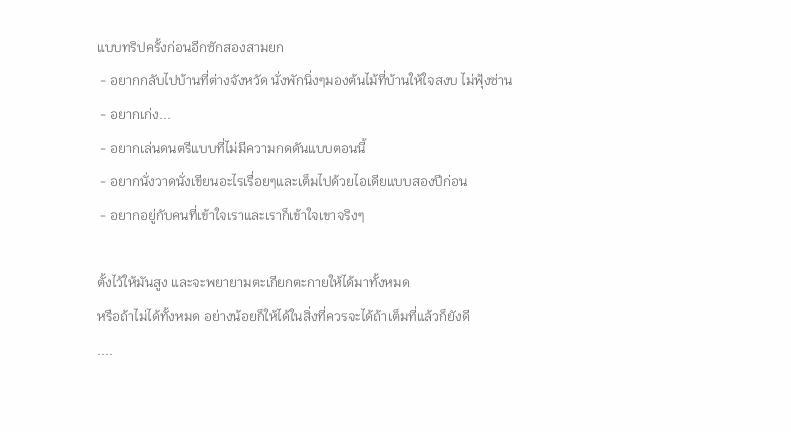แบบทริปครั้งก่อนอีกซักสองสามยก
 - อยากกลับไปบ้านที่ต่างจังหวัด นั่งพักนิ่งๆมองต้นไม้ที่บ้านให้ใจสงบ ไม่ฟุ้งซ่าน
 - อยากเก่ง...
 - อยากเล่นดนตรีแบบที่ไม่มีความกดดันแบบตอนนี้
 - อยากนั่งวาดนั่งเขียนอะไรเรื่อยๆและเต็มไปด้วยไอเดียแบบสองปีก่อน
 - อยากอยู่กับคนที่เข้าใจเราและเราก็เข้าใจเขาจริงๆ

ตั้งไว้ให้มันสูง และจะพยายามตะเกียกตะกายให้ได้มาทั้งหมด
หรือถ้าไม่ได้ทั้งหมด อย่างน้อยก็ให้ได้ในสิ่งที่ควรจะได้ถ้าเต็มที่แล้วก็ยังดี
....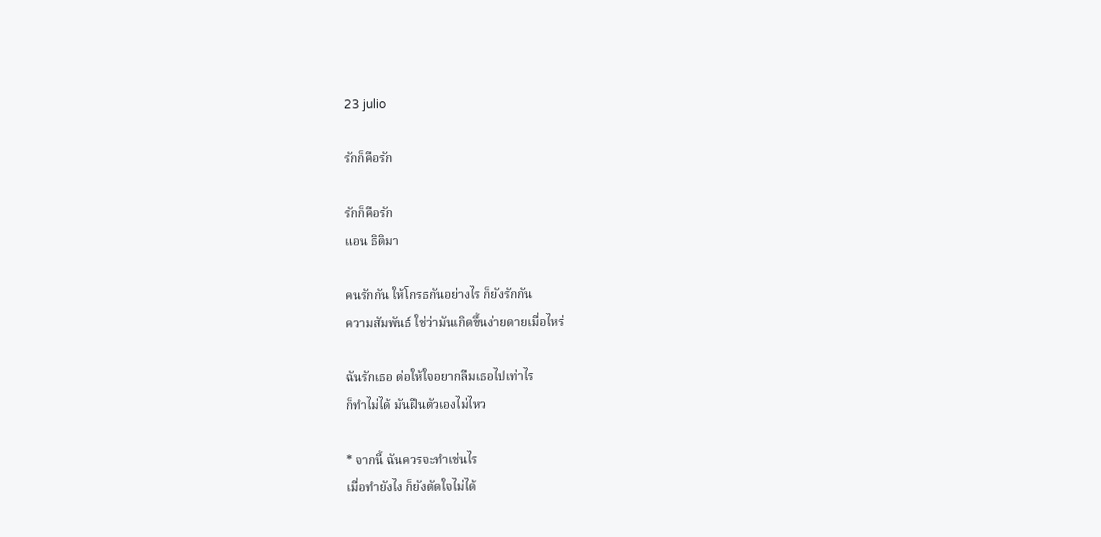23 julio

รักก็คือรัก

รักก็คือรัก
แอน ธิติมา

คนรักกัน ให้โกรธกันอย่างไร ก็ยังรักกัน
ความสัมพันธ์ ใช่ว่ามันเกิดขึ้นง่ายดายเมื่อไหร่

ฉันรักเธอ ต่อให้ใจอยากลืมเธอไปเท่าไร
ก็ทำไม่ได้ มันฝืนตัวเองไม่ไหว

* จากนี้ ฉันควรจะทำเช่นไร
เมื่อทำยังไง ก็ยังตัดใจไม่ได้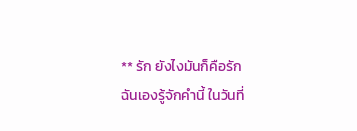** รัก ยังไงมันก็คือรัก
ฉันเองรู้จักคำนี้ ในวันที่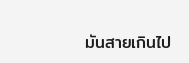มันสายเกินไป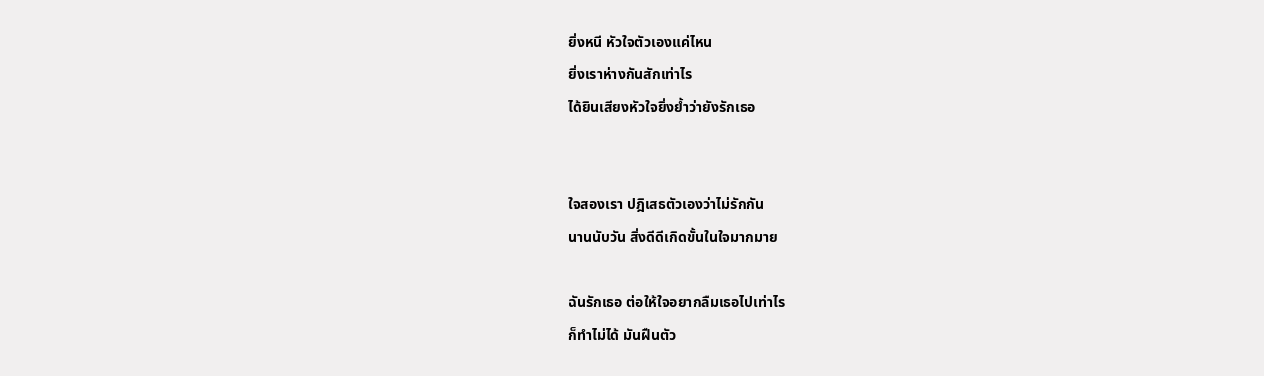ยิ่งหนี หัวใจตัวเองแค่ไหน
ยิ่งเราห่างกันสักเท่าไร
ได้ยินเสียงหัวใจยิ่งย้ำว่ายังรักเธอ


ใจสองเรา ปฎิเสธตัวเองว่าไม่รักกัน
นานนับวัน สิ่งดีดีเกิดขั้นในใจมากมาย

ฉันรักเธอ ต่อให้ใจอยากลืมเธอไปเท่าไร
ก็ทำไม่ได้ มันฝืนตัว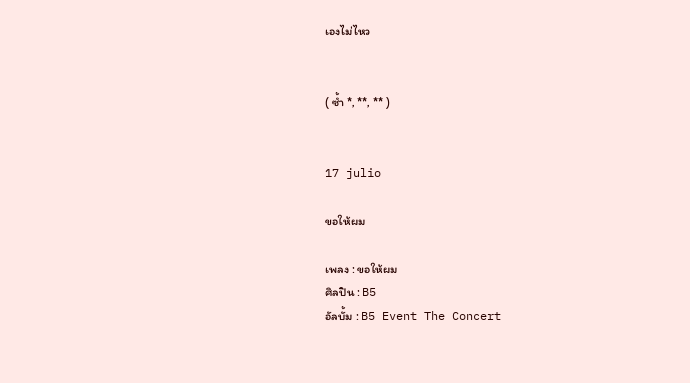เองไม่ไหว


( ซ้ำ *, **, ** )


17 julio

ขอให้ผม

เพลง : ขอให้ผม
ศิลปิน : B5
อัลบั้ม : B5 Event The Concert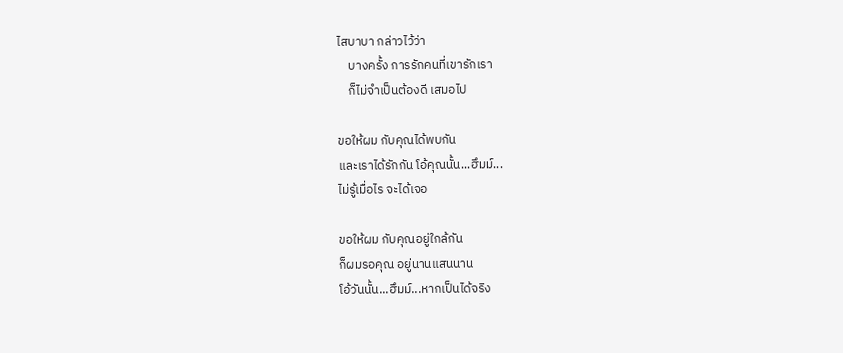ไสบาบา กล่าวไว้ว่า
    บางครั้ง การรักคนที่เขารักเรา
    ก็ไม่จำเป็นต้องดี เสมอไป

ขอให้ผม กับคุณได้พบกัน
และเราได้รักกัน โอ้คุณนั้น...ฮึมม์...
ไม่รู้เมื่อไร จะได้เจอ

ขอให้ผม กับคุณอยู่ใกล้กัน
ก็ผมรอคุณ อยู่นานแสนนาน
โอ้วันนั้น...ฮึมม์...หากเป็นได้จริง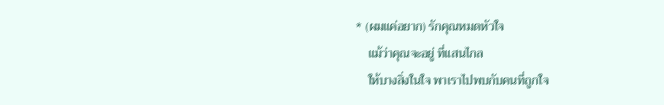* (ผมแค่อยาก) รักคุณหมดหัวใจ
    แม้ว่าคุณจะอยู่ ที่แสนไกล
    ให้บางสิ่งในใจ พาเราไปพบกับคนที่ถูกใจ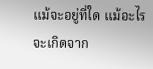แม้จะอยู่ที่ใด แม้อะไรจะเกิดจาก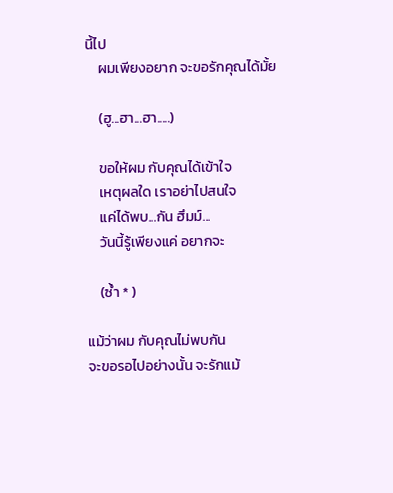นี้ไป
    ผมเพียงอยาก จะขอรักคุณได้มั้ย

    (ฮู...ฮา...ฮา.....)

    ขอให้ผม กับคุณได้เข้าใจ
    เหตุผลใด เราอย่าไปสนใจ
    แค่ได้พบ...กัน ฮึมม์...
    วันนี้รู้เพียงแค่ อยากจะ

    (ซ้ำ * )

แม้ว่าผม กับคุณไม่พบกัน
จะขอรอไปอย่างนั้น จะรักแม้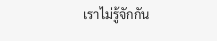เราไม่รู้จักกัน